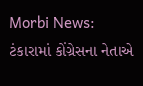Morbi News: ટંકારામાં કોંગ્રેસના નેતાએ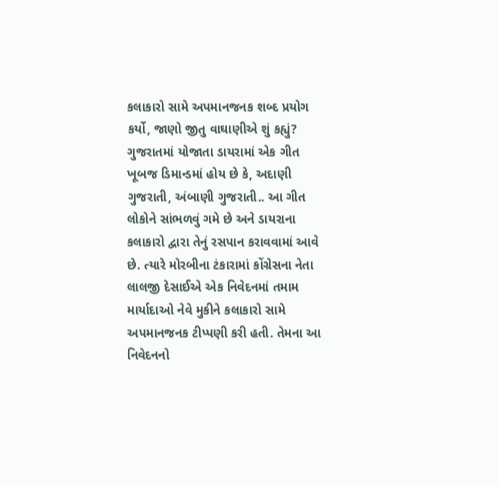કલાકારો સામે અપમાનજનક શબ્દ પ્રયોગ કર્યો, જાણો જીતુ વાઘાણીએ શું કહ્યું?
ગુજરાતમાં યોજાતા ડાયરામાં એક ગીત ખૂબજ ડિમાન્ડમાં હોય છે કે, અદાણી ગુજરાતી, અંબાણી ગુજરાતી.. આ ગીત લોકોને સાંભળવું ગમે છે અને ડાયરાના કલાકારો દ્વારા તેનું રસપાન કરાવવામાં આવે છે. ત્યારે મોરબીના ટંકારામાં કોંગ્રેસના નેતા લાલજી દેસાઈએ એક નિવેદનમાં તમામ માર્યાદાઓ નેવે મુકીને કલાકારો સામે અપમાનજનક ટીપ્પણી કરી હતી. તેમના આ નિવેદનનો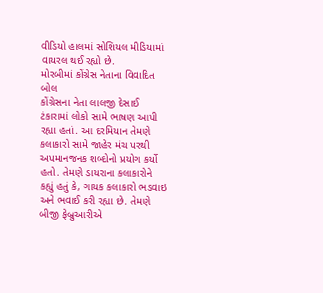વીડિયો હાલમાં સોશિયલ મીડિયામાં વાયરલ થઈ રહ્યો છે.
મોરબીમાં કોંગ્રેસ નેતાના વિવાદિત બોલ
કોંગ્રેસના નેતા લાલજી દેસાઈ ટંકારામાં લોકો સામે ભાષણ આપી રહ્યા હતાં. આ દરમિયાન તેમણે કલાકારો સામે જાહેર મંચ પરથી અપમાનજનક શબ્દોનો પ્રયોગ કર્યો હતો. તેમણે ડાયરાના કલાકારોને કહ્યું હતું કે, ગાયક કલાકારો ભડવાઇ અને ભવાઈ કરી રહ્યા છે. તેમણે બીજી ફેબ્રુઆરીએ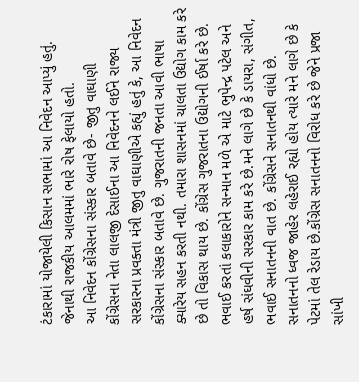ટંકારામાં યોજાયેલી કિસાન સભામાં આ નિવેદન આપ્યું હતું. જેનાથી રાજકીય આલમમાં ભારે રોષ ફેલાયો હતો.
આ નિવેદન કોંગ્રેસના સંસ્કાર બતાવે છે- જીતુ વાઘાણી
કોંગ્રેસના નેતા લાલજી દેસાઈના આ નિવેદનને લઈને રાજ્ય સરકારના પ્રવક્તા મંત્રી જીતુ વાઘાણીએ કહ્યું હતું કે, આ નિવેદન કોંગ્રેસના સંસ્કાર બતાવે છે. ગુજરાતની જનતા આવી ભાષા ક્યારેય સહન કરતી નથી. તમારા શાસનમાં ચાલતા ઉદ્યોગ કામ કરે છે તો વિકાસ થાય છે. કોંગ્રેસ ગુજરાતના ઉદ્યોગની ઈર્ષા કરે છે. ભવાઈ કરતાં કલાકારોને સન્માન મળે એ માટે ભુપેન્દ્ર પટેલ અને હર્ષ સંઘવીની સરકાર કામ કરે છે.મને લાગે છે કે ડાયરા, સંગીત, ભવાઈ સનાતનની વાત છે. કોંગ્રેસને સનાતનથી વાંધો છે. સનાતનનો ધ્વજ જાહેર લહેરાઈ રહ્યો હોય ત્યારે મને લાગે છે કે પેટમાં તેલ રેડાય છે.કોંગ્રેસ સનાતનનો વિરોધ કરે છે જેને પ્રજા સાંખી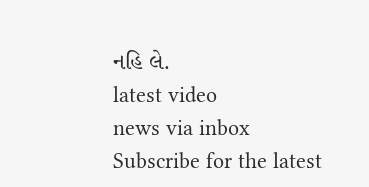નહિ લે.
latest video
news via inbox
Subscribe for the latest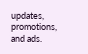updates, promotions, and ads.